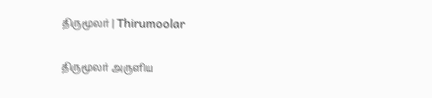திருமூலர் | Thirumoolar

திருமூலர் அருளிய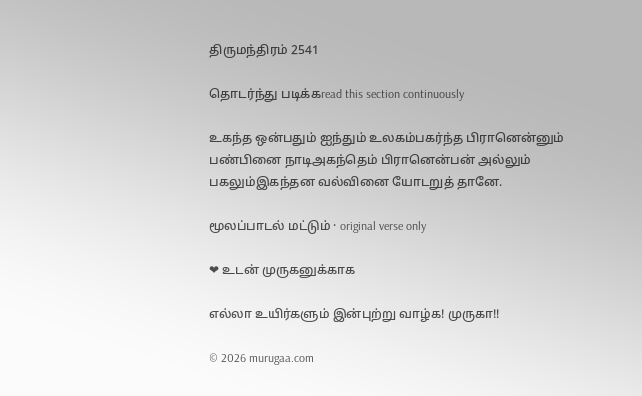திருமந்திரம் 2541

தொடர்ந்து படிக்கread this section continuously

உகந்த ஒன்பதும் ஐந்தும் உலகம்பகர்ந்த பிரானென்னும் பண்பினை நாடிஅகந்தெம் பிரானென்பன் அல்லும் பகலும்இகந்தன வல்வினை யோடறுத் தானே.

மூலப்பாடல் மட்டும் · original verse only

❤ உடன் முருகனுக்காக

எல்லா உயிர்களும் இன்புற்று வாழ்க! முருகா!!

© 2026 murugaa.com